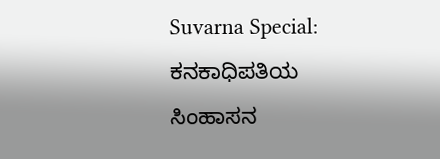Suvarna Special: ಕನಕಾಧಿಪತಿಯ ಸಿಂಹಾಸನ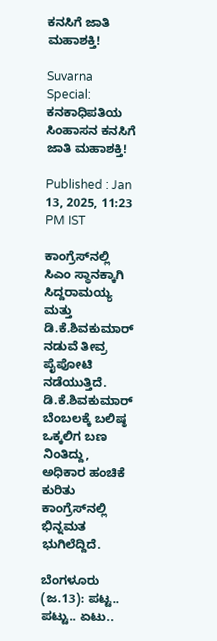ಕನಸಿಗೆ ಜಾತಿ ಮಹಾಶಕ್ತಿ!

Suvarna Special: ಕನಕಾಧಿಪತಿಯ ಸಿಂಹಾಸನ ಕನಸಿಗೆ ಜಾತಿ ಮಹಾಶಕ್ತಿ!

Published : Jan 13, 2025, 11:23 PM IST

ಕಾಂಗ್ರೆಸ್‌ನಲ್ಲಿ ಸಿಎಂ ಸ್ಥಾನಕ್ಕಾಗಿ ಸಿದ್ದರಾಮಯ್ಯ ಮತ್ತು ಡಿ.ಕೆ.ಶಿವಕುಮಾರ್ ನಡುವೆ ತೀವ್ರ ಪೈಪೋಟಿ ನಡೆಯುತ್ತಿದೆ. ಡಿ.ಕೆ.ಶಿವಕುಮಾರ್ ಬೆಂಬಲಕ್ಕೆ ಬಲಿಷ್ಠ ಒಕ್ಕಲಿಗ ಬಣ ನಿಂತಿದ್ದು, ಅಧಿಕಾರ ಹಂಚಿಕೆ ಕುರಿತು ಕಾಂಗ್ರೆಸ್‌ನಲ್ಲಿ ಭಿನ್ನಮತ ಭುಗಿಲೆದ್ದಿದೆ.

ಬೆಂಗಳೂರು (ಜ.13): ಪಟ್ಟ.. ಪಟ್ಟು.. ಏಟು..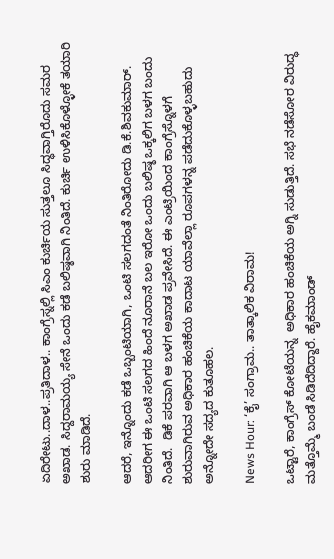ಏದಿರೇಟು..ದಾಳ..ಪ್ರತಿದಾಳ.. ಕಾಂಗ್ರೆಸ್ನಲ್ಲಿ ಸಿಎಂ ಕುರ್ಚಿಯ ಸುತ್ತಲೂ ಸಿದ್ಧವಾಗ್ತಿರೊದು ಸಮರ ಅಖಾಡ. ಸಿದ್ದರಾಮಯ್ಯ ಸೇನೆ ಒಂದು ಕಡೆ ಬಲಿಷ್ಠವಾಗಿ ನಿಂತಿದೆ. ಕುರ್ಚಿ ಉಳಿಸಿಕೊಳ್ಳೋಕೆ ತಯಾರಿ ಶುರು ಮಾಡಿದೆ.

ಆದರೆ, ಇನ್ನೊಂದು ಕಡೆ ಒಬ್ಬಂಟಿಯಾಗಿ, ಒಂಟಿ ಸಲಗದಂತೆ ನಿಂತಿರೋದು ಡಿ.ಕೆ.ಶಿವಕುಮಾರ್. ಆದರೀಗ ಈ ಒಂಟಿ ಸಲಗದ ಹಿಂದೆ ನೂರಾನೆ ಬಲ ಇರೋ ಒಂದು ಬಲಿಷ್ಠ ಒಕ್ಕಲಿಗ ಬಳಗ ಬಂದು ನಿಂತಿದೆ.  ಡಿಕೆ ಪರವಾಗಿ ಆ ಬಳಗ ಅಖಾಡ ಪ್ರವೇಸಿದೆ. ಈ ಎಂಟ್ರಿಯಿಂದ ಕಾಂಗ್ರೆಸ್ನೊಳಗೆ ಶುರುವಾಗಿರುವ ಅಧಿಕಾರ ಹಂಚಿಕೆಯ ಕಾದಾಟ ಯಾವೆಲ್ಲಾ ರೂಪಗಳನ್ನ ಪಡೆದುಕೊಳ್ಳಬಹುದು ಅನ್ನೋದೇ ಸದ್ಯದ ಕುತೂಹಲ.

News Hour: ‘ಕೈ’ ಸಂಗ್ರಾಮ.. ತಾತ್ಕಾಲಿಕ ವಿರಾಮ!

ಒಟ್ಟಾರೆ, ಕಾಂಗ್ರೆಸ್ ಕೋಟೆಯನ್ನ  ಅಧಿಕಾರ ಹಂಚಿಕೆಯ ಅಗ್ನಿ ಸುಡುತ್ತಿದೆ. ಸಭೆ ನಡೆಸೋರ ವಿರುದ್ಧ ಮತ್ತೊಮ್ಮೆ ಬಂಡೆ ಸಿಡಿದೆದಿದ್ದಾರೆ. ಹೈಕಮಾಂಡ್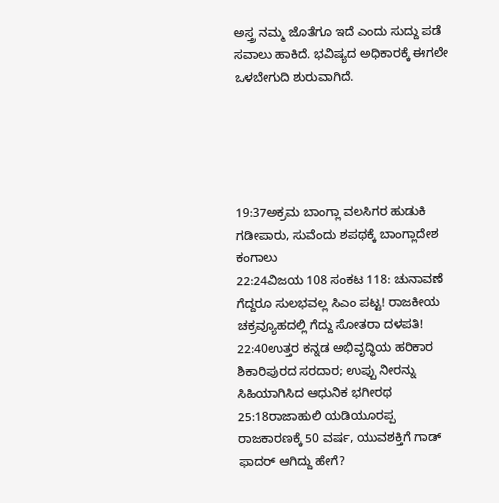ಅಸ್ತ್ರ ನಮ್ಮ ಜೊತೆಗೂ ಇದೆ ಎಂದು ಸುದ್ದು ಪಡೆ ಸವಾಲು ಹಾಕಿದೆ. ಭವಿಷ್ಯದ ಅಧಿಕಾರಕ್ಕೆ ಈಗಲೇ ಒಳಬೇಗುದಿ ಶುರುವಾಗಿದೆ.





19:37ಅಕ್ರಮ ಬಾಂಗ್ಲಾ ವಲಸಿಗರ ಹುಡುಕಿ ಗಡೀಪಾರು, ಸುವೆಂದು ಶಪಥಕ್ಕೆ ಬಾಂಗ್ಲಾದೇಶ ಕಂಗಾಲು
22:24ವಿಜಯ 108 ಸಂಕಟ 118: ಚುನಾವಣೆ ಗೆದ್ದರೂ ಸುಲಭವಲ್ಲ ಸಿಎಂ ಪಟ್ಟ! ರಾಜಕೀಯ ಚಕ್ರವ್ಯೂಹದಲ್ಲಿ ಗೆದ್ದು ಸೋತರಾ ದಳಪತಿ!
22:40ಉತ್ತರ ಕನ್ನಡ ಅಭಿವೃದ್ಧಿಯ ಹರಿಕಾರ ಶಿಕಾರಿಪುರದ ಸರದಾರ; ಉಪ್ಪು ನೀರನ್ನು ಸಿಹಿಯಾಗಿಸಿದ ಆಧುನಿಕ ಭಗೀರಥ
25:18ರಾಜಾಹುಲಿ ಯಡಿಯೂರಪ್ಪ ರಾಜಕಾರಣಕ್ಕೆ 50 ವರ್ಷ, ಯುವಶಕ್ತಿಗೆ ಗಾಡ್ ಫಾದರ್ ಆಗಿದ್ದು ಹೇಗೆ?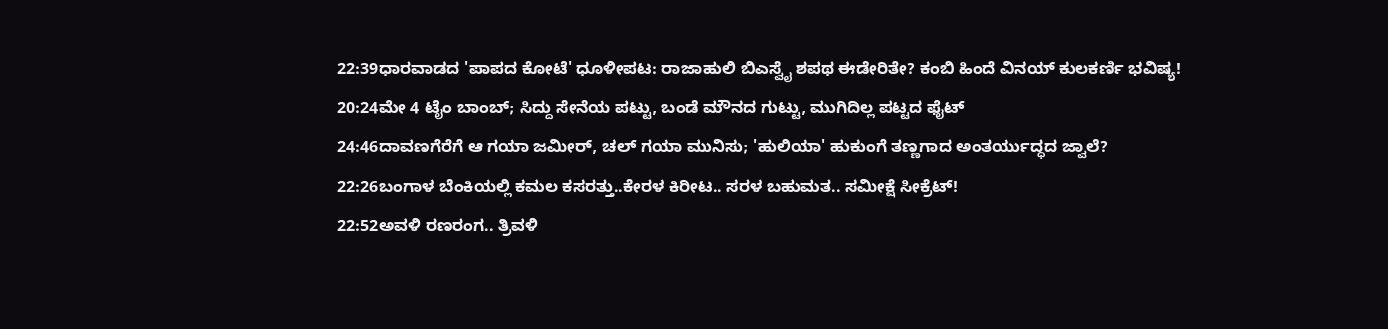22:39ಧಾರವಾಡದ 'ಪಾಪದ ಕೋಟೆ' ಧೂಳೀಪಟ: ರಾಜಾಹುಲಿ ಬಿಎಸ್ವೈ ಶಪಥ ಈಡೇರಿತೇ? ಕಂಬಿ ಹಿಂದೆ ವಿನಯ್ ಕುಲಕರ್ಣಿ ಭವಿಷ್ಯ!
20:24ಮೇ 4 ಟೈಂ ಬಾಂಬ್; ಸಿದ್ದು ಸೇನೆಯ ಪಟ್ಟು, ಬಂಡೆ ಮೌನದ ಗುಟ್ಟು, ಮುಗಿದಿಲ್ಲ ಪಟ್ಟದ ಫೈಟ್
24:46ದಾವಣಗೆರೆಗೆ ಆ ಗಯಾ ಜಮೀರ್, ಚಲ್ ಗಯಾ ಮುನಿಸು; 'ಹುಲಿಯಾ' ಹುಕುಂಗೆ ತಣ್ಣಗಾದ ಅಂತರ್ಯುದ್ಧದ ಜ್ವಾಲೆ?
22:26ಬಂಗಾಳ ಬೆಂಕಿಯಲ್ಲಿ ಕಮಲ ಕಸರತ್ತು..ಕೇರಳ ಕಿರೀಟ.. ಸರಳ ಬಹುಮತ.. ಸಮೀಕ್ಷೆ ಸೀಕ್ರೆಟ್!
22:52ಅವಳಿ ರಣರಂಗ.. ತ್ರಿವಳಿ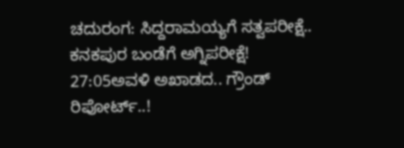ಚದುರಂಗ: ಸಿದ್ದರಾಮಯ್ಯಗೆ ಸತ್ವಪರೀಕ್ಷೆ.. ಕನಕಪುರ ಬಂಡೆಗೆ ಅಗ್ನಿಪರೀಕ್ಷೆ!
27:05ಅವಳಿ ಅಖಾಡದ.. ಗ್ರೌಂಡ್ ರಿಪೋರ್ಟ್..!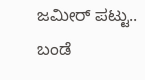ಜಮೀರ್ ಪಟ್ಟು.. ಬಂಡೆ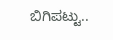ಬಿಗಿಪಟ್ಟು..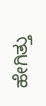ಹೇಗಿತ್ತು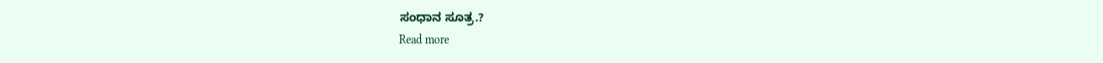ಸಂಧಾನ ಸೂತ್ರ.?
Read more